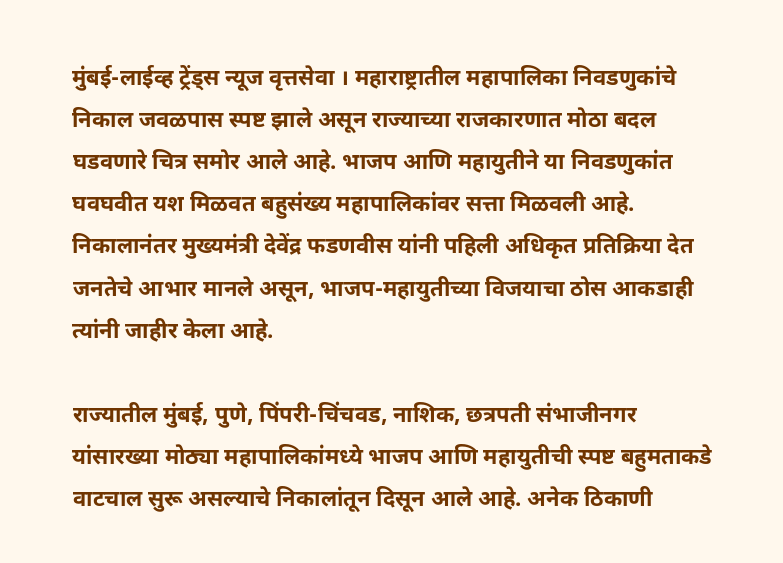मुंबई-लाईव्ह ट्रेंड्स न्यूज वृत्तसेवा । महाराष्ट्रातील महापालिका निवडणुकांचे निकाल जवळपास स्पष्ट झाले असून राज्याच्या राजकारणात मोठा बदल घडवणारे चित्र समोर आले आहे. भाजप आणि महायुतीने या निवडणुकांत घवघवीत यश मिळवत बहुसंख्य महापालिकांवर सत्ता मिळवली आहे. निकालानंतर मुख्यमंत्री देवेंद्र फडणवीस यांनी पहिली अधिकृत प्रतिक्रिया देत जनतेचे आभार मानले असून, भाजप-महायुतीच्या विजयाचा ठोस आकडाही त्यांनी जाहीर केला आहे.

राज्यातील मुंबई, पुणे, पिंपरी-चिंचवड, नाशिक, छत्रपती संभाजीनगर यांसारख्या मोठ्या महापालिकांमध्ये भाजप आणि महायुतीची स्पष्ट बहुमताकडे वाटचाल सुरू असल्याचे निकालांतून दिसून आले आहे. अनेक ठिकाणी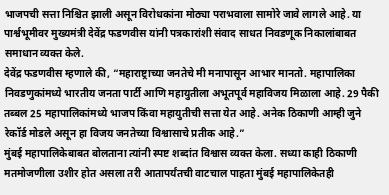भाजपची सत्ता निश्चित झाली असून विरोधकांना मोठ्या पराभवाला सामोरे जावे लागले आहे. या पार्श्वभूमीवर मुख्यमंत्री देवेंद्र फडणवीस यांनी पत्रकारांशी संवाद साधत निवडणूक निकालांबाबत समाधान व्यक्त केले.
देवेंद्र फडणवीस म्हणाले की, “महाराष्ट्राच्या जनतेचे मी मनापासून आभार मानतो. महापालिका निवडणुकांमध्ये भारतीय जनता पार्टी आणि महायुतीला अभूतपूर्व महाविजय मिळाला आहे. 29 पैकी तब्बल 25 महापालिकांमध्ये भाजप किंवा महायुतीची सत्ता येत आहे. अनेक ठिकाणी आम्ही जुने रेकॉर्ड मोडले असून हा विजय जनतेच्या विश्वासाचे प्रतीक आहे.”
मुंबई महापालिकेबाबत बोलताना त्यांनी स्पष्ट शब्दांत विश्वास व्यक्त केला. सध्या काही ठिकाणी मतमोजणीला उशीर होत असला तरी आतापर्यंतची वाटचाल पाहता मुंबई महापालिकेतही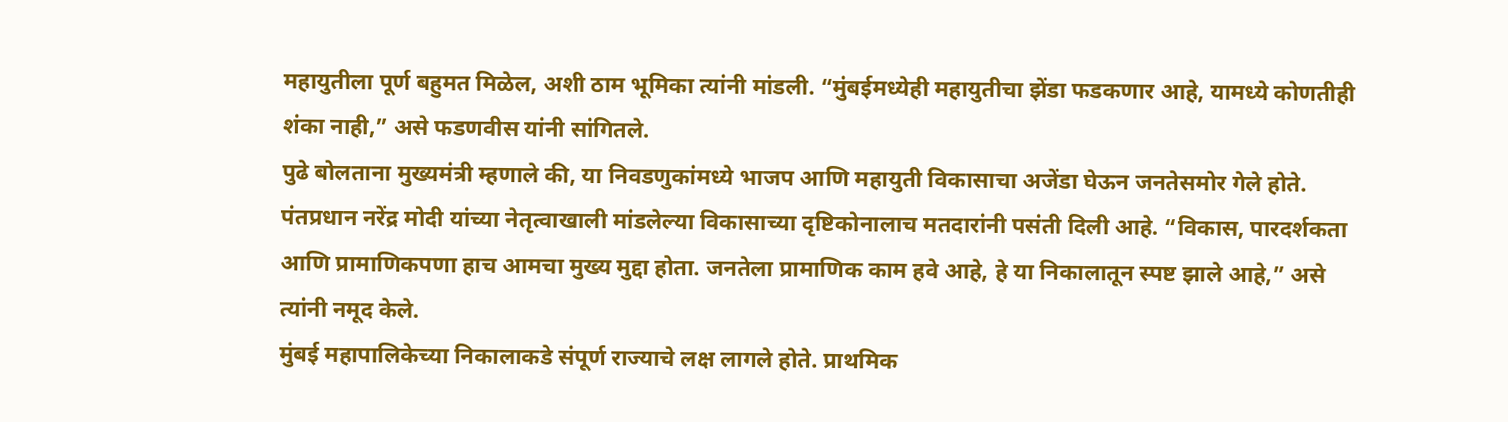महायुतीला पूर्ण बहुमत मिळेल, अशी ठाम भूमिका त्यांनी मांडली. “मुंबईमध्येही महायुतीचा झेंडा फडकणार आहे, यामध्ये कोणतीही शंका नाही,” असे फडणवीस यांनी सांगितले.
पुढे बोलताना मुख्यमंत्री म्हणाले की, या निवडणुकांमध्ये भाजप आणि महायुती विकासाचा अजेंडा घेऊन जनतेसमोर गेले होते. पंतप्रधान नरेंद्र मोदी यांच्या नेतृत्वाखाली मांडलेल्या विकासाच्या दृष्टिकोनालाच मतदारांनी पसंती दिली आहे. “विकास, पारदर्शकता आणि प्रामाणिकपणा हाच आमचा मुख्य मुद्दा होता. जनतेला प्रामाणिक काम हवे आहे, हे या निकालातून स्पष्ट झाले आहे,” असे त्यांनी नमूद केले.
मुंबई महापालिकेच्या निकालाकडे संपूर्ण राज्याचे लक्ष लागले होते. प्राथमिक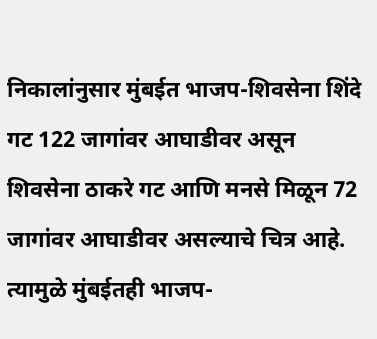निकालांनुसार मुंबईत भाजप-शिवसेना शिंदे गट 122 जागांवर आघाडीवर असून शिवसेना ठाकरे गट आणि मनसे मिळून 72 जागांवर आघाडीवर असल्याचे चित्र आहे. त्यामुळे मुंबईतही भाजप-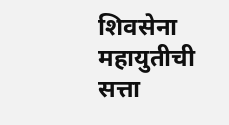शिवसेना महायुतीची सत्ता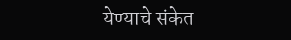येण्याचे संकेत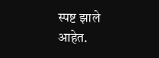स्पष्ट झाले आहेत.